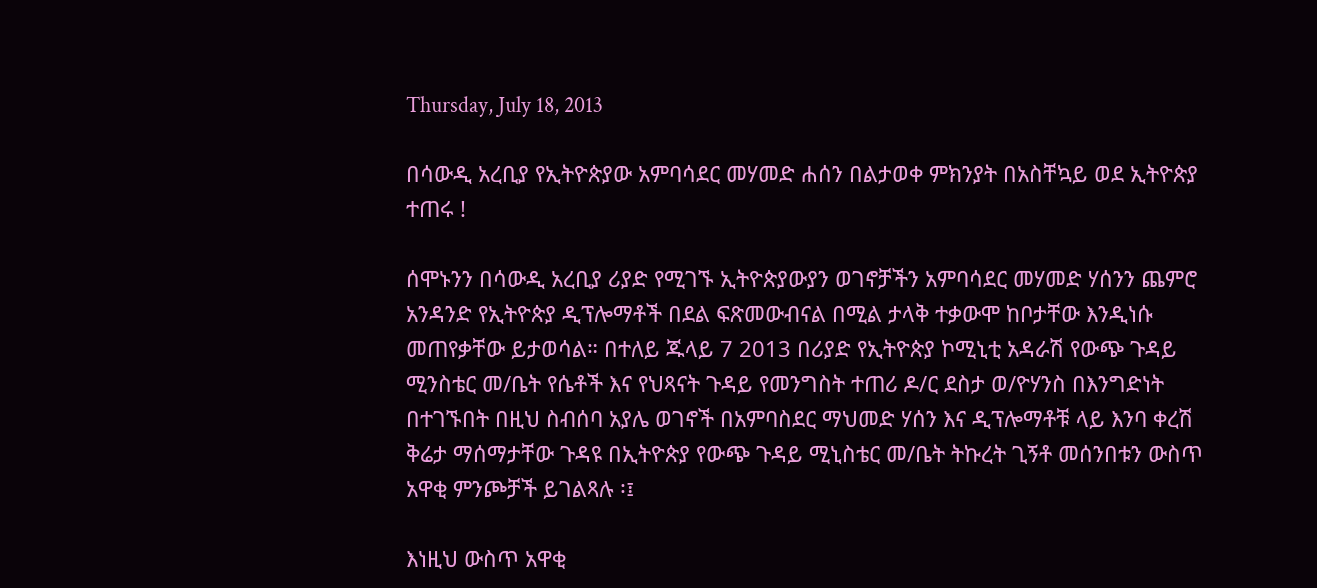Thursday, July 18, 2013

በሳውዲ አረቢያ የኢትዮጵያው አምባሳደር መሃመድ ሐሰን በልታወቀ ምክንያት በአስቸኳይ ወደ ኢትዮጵያ ተጠሩ !

ሰሞኑንን በሳውዲ አረቢያ ሪያድ የሚገኙ ኢትዮጵያውያን ወገኖቻችን አምባሳደር መሃመድ ሃሰንን ጨምሮ አንዳንድ የኢትዮጵያ ዲፕሎማቶች በደል ፍጽመውብናል በሚል ታላቅ ተቃውሞ ከቦታቸው እንዲነሱ መጠየቃቸው ይታወሳል። በተለይ ጁላይ 7 2013 በሪያድ የኢትዮጵያ ኮሚኒቲ አዳራሽ የውጭ ጉዳይ ሚንስቴር መ/ቤት የሴቶች እና የህጻናት ጉዳይ የመንግስት ተጠሪ ዶ/ር ደስታ ወ/ዮሃንስ በእንግድነት በተገኙበት በዚህ ስብሰባ አያሌ ወገኖች በአምባስደር ማህመድ ሃሰን እና ዲፕሎማቶቹ ላይ እንባ ቀረሽ ቅሬታ ማሰማታቸው ጉዳዩ በኢትዮጵያ የውጭ ጉዳይ ሚኒስቴር መ/ቤት ትኩረት ጊኝቶ መሰንበቱን ውስጥ አዋቂ ምንጮቻች ይገልጻሉ ፡፤

እነዚህ ውስጥ አዋቂ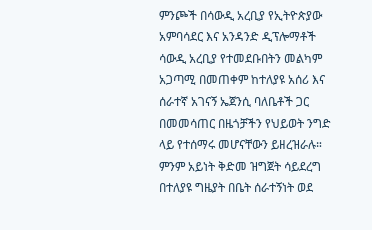ምንጮች በሳውዲ አረቢያ የኢትዮጵያው አምባሳደር እና አንዳንድ ዲፕሎማቶች ሳውዲ አረቢያ የተመደቡበትን መልካም አጋጣሚ በመጠቀም ከተለያዩ አሰሪ እና ሰራተኛ አገናኝ ኤጀንሲ ባለቤቶች ጋር በመመሳጠር በዜጎቻችን የህይወት ንግድ ላይ የተሰማሩ መሆናቸውን ይዘረዝራሉ። ምንም አይነት ቅድመ ዝግጀት ሳይደረግ በተለያዩ ግዜያት በቤት ሰራተኝነት ወደ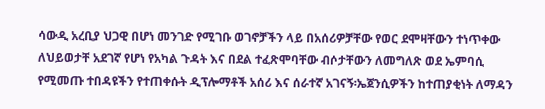ሳውዲ አረቢያ ህጋዊ በሆነ መንገድ የሚገቡ ወገኖቻችን ላይ በአሰሪዎቻቸው የወር ደሞዛቸውን ተነጥቀው ለህይወታቸ አደገኛ የሆነ የአካል ጉዳት እና በደል ተፈጽሞባቸው ብሶታቸውን ለመግለጽ ወደ ኤምባሲ የሚመጡ ተበዳዩችን የተጠቀሱት ዲፕሎማቶች አሰሪ እና ሰራተኛ አገናኝ፡ኤጀንሲዎችን ከተጠያቂነት ለማዳን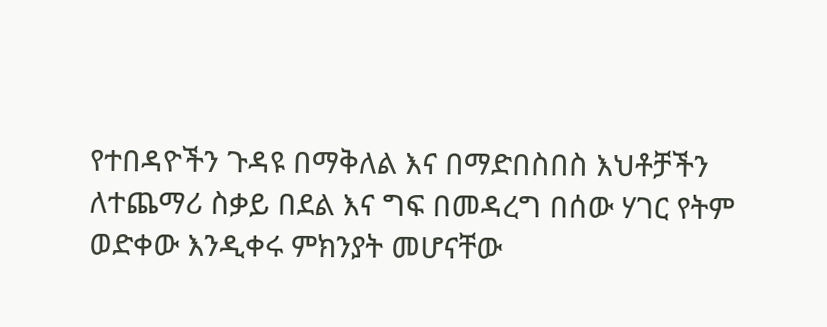የተበዳዮችን ጉዳዩ በማቅለል እና በማድበስበስ እህቶቻችን ለተጨማሪ ስቃይ በደል እና ግፍ በመዳረግ በሰው ሃገር የትም ወድቀው እንዲቀሩ ምክንያት መሆናቸው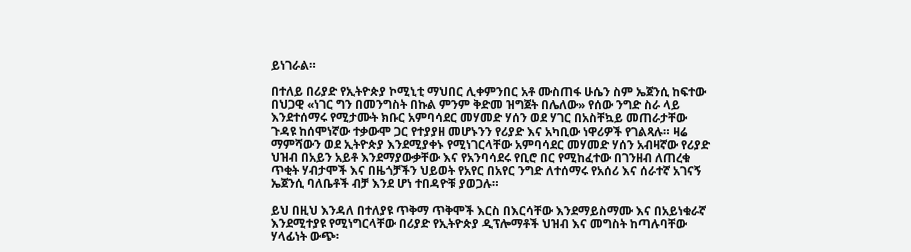ይነገራል።

በተለይ በሪያድ የኢትዮጵያ ኮሚኒቲ ማህበር ሊቀምንበር አቶ ሙስጠፋ ሁሴን ስም ኤጀንሲ ከፍተው በህጋዊ «ነገር ግን በመንግስት በኩል ምንም ቅድመ ዝግጀት በሌለው» የሰው ንግድ ስራ ላይ እንደተሰማሩ የሚታሙት ክቡር አምባሳደር መሃመድ ሃሰን ወደ ሃገር በአስቸኳይ መጠራታቸው ጉዳዩ ከሰሞነኛው ተቃውሞ ጋር የተያያዘ መሆኑንን የሪያድ እና አካቢው ነዋሪዎች የገልጻሉ። ዛሬ ማምሻውን ወደ ኢትዮጵያ እንደሚያቀኑ የሚነገርላቸው አምባሳደር መሃመድ ሃሰን አብዛኛው የሪያድ ህዝብ በአይን አይቶ እንደማያውቃቸው እና የአንባሳደሩ የቢሮ በር የሚከፈተው በገንዘብ ለጠረቁ ጥቂት ሃብታሞች እና በዜጎቻችን ህይወት የአየር በአየር ንግድ ለተሰማሩ የአሰሪ እና ሰራተኛ አገናኝ ኤጀንሲ ባለቤቶች ብቻ እንደ ሆነ ተበዳዮቹ ያወጋሉ።

ይህ በዚህ እንዳለ በተለያዩ ጥቅማ ጥቅሞች እርስ በእርሳቸው እንደማይስማሙ እና በአይነቁራኛ እንደሚተያዩ የሚነግርላቸው በሪያድ የኢትዮጵያ ዲፕሎማቶች ህዝብ እና መግስት ከጣሉባቸው ሃላፊነት ውጭ፡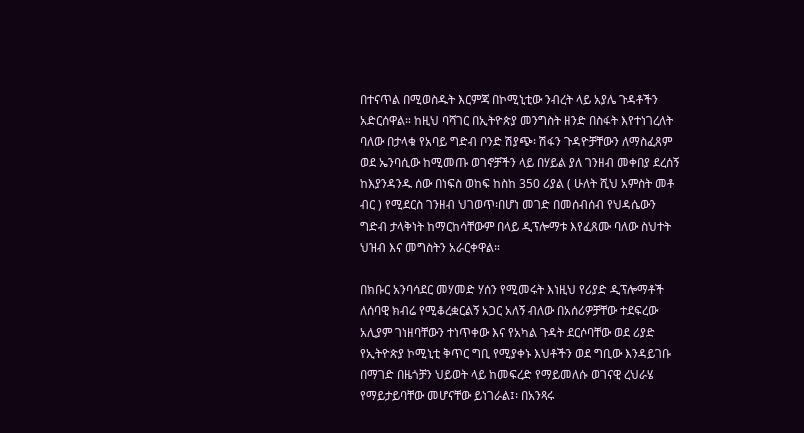በተናጥል በሚወስዱት እርምጃ በኮሚኒቲው ንብረት ላይ አያሌ ጉዳቶችን አድርሰዋል። ከዚህ ባሻገር በኢትዮጵያ መንግስት ዘንድ በስፋት እየተነገረለት ባለው በታላቁ የአባይ ግድብ ቦንድ ሽያጭ፡ ሽፋን ጉዳዮቻቸውን ለማስፈጸም ወደ ኤንባሲው ከሚመጡ ወገኖቻችን ላይ በሃይል ያለ ገንዘብ መቀበያ ደረሰኝ ከእያንዳንዱ ሰው በነፍስ ወከፍ ከስከ 350 ሪያል ( ሁለት ሺህ አምስት መቶ ብር ) የሚደርስ ገንዘብ ህገወጥ፡በሆነ መገድ በመሰብሰብ የህዳሴውን ግድብ ታላቅነት ከማርከሳቸውም በላይ ዲፕሎማቱ እየፈጸሙ ባለው ስህተት ህዝብ እና መግስትን አራርቀዋል።

በክቡር አንባሳደር መሃመድ ሃሰን የሚመሩት እነዚህ የሪያድ ዲፕሎማቶች ለሰባዊ ክብሬ የሚቆረቋርልኝ አጋር አለኝ ብለው በአሰሪዎቻቸው ተደፍረው አሊያም ገነዘባቸውን ተነጥቀው እና የአካል ጉዳት ደርሶባቸው ወደ ሪያድ የኢትዮጵያ ኮሚኒቲ ቅጥር ግቢ የሚያቀኑ እህቶችን ወደ ግቢው እንዳይገቡ በማገድ በዜጎቻን ህይወት ላይ ከመፍረድ የማይመለሱ ወገናዊ ረህራሄ የማይታይባቸው መሆናቸው ይነገራል፤፡ በአንጻሩ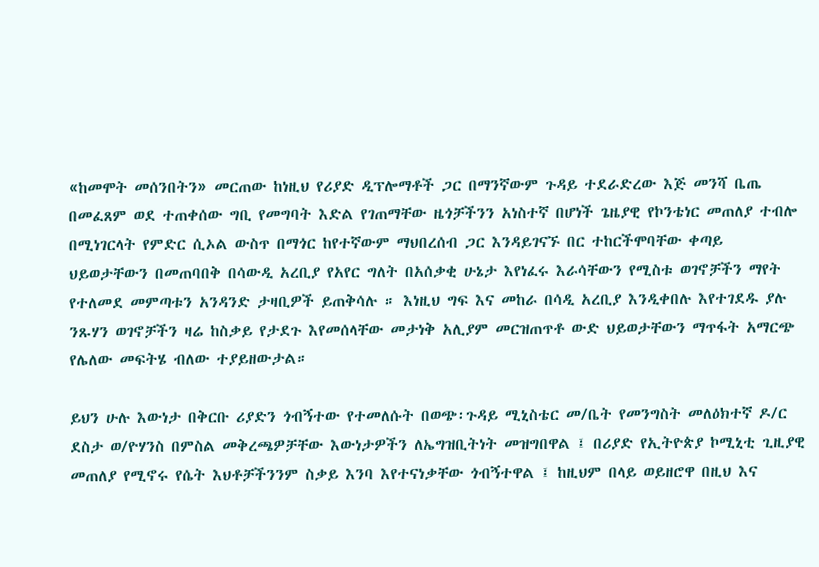«ከመሞት መሰንበትን» መርጠው ከነዚህ የሪያድ ዲፕሎማቶች ጋር በማንኛውም ጉዳይ ተደራድረው እጅ መንሻ ቤጤ በመፈጸም ወደ ተጠቀሰው ግቢ የመግባት እድል የገጠማቸው ዜጎቻችንን አነስተኛ በሆነች ጌዜያዊ የኮንቴነር መጠለያ ተብሎ በሚነገርላት የምድር ሲኦል ውስጥ በማጎር ከየተኛውም ማህበረሰብ ጋር እንዳይገናኙ በር ተከርችሞባቸው ቀጣይ ህይወታቸውን በመጠባበቅ በሳውዲ አረቢያ የአየር ግለት በአሰቃቂ ሁኔታ እየነፈሩ እራሳቸውን የሚስቱ ወገኖቻችን ማየት የተለመደ መምጣቱን አንዳንድ ታዛቢዎች ይጠቅሳሉ ። እነዚህ ግፍ እና መከራ በሳዲ አረቢያ እንዲቀበሉ እየተገደዱ ያሉ ንጹሃን ወገኖቻችን ዛሬ ከስቃይ የታደጉ እየመሰላቸው መታነቅ አሊያም መርዝጠጥቶ ውድ ህይወታቸውን ማጥፋት አማርጭ የሌለው መፍትሄ ብለው ተያይዘውታል።

ይህን ሁሉ እውነታ በቅርቡ ሪያድን ጎብኝተው የተመለሱት በወጭ፡ጉዳይ ሚኒስቴር መ/ቤት የመንግስት መለዕክተኛ ዶ/ር ደስታ ወ/ዮሃንስ በምስል መቅረጫዎቻቸው እውነታዎችን ለኤግዝቢትነት መዝግበዋል ፤ በሪያድ የኢትዮጵያ ኮሚኒቲ ጊዚያዊ መጠለያ የሚኖሩ የሴት እህቶቻችንንም ስቃይ እንባ እየተናነቃቸው ጎብኝተዋል ፤ ከዚህም በላይ ወይዘሮዋ በዚህ እና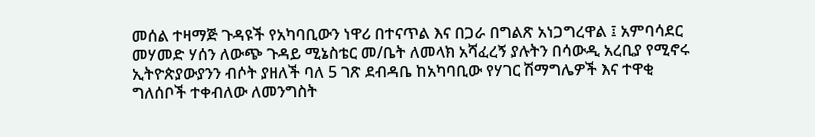መሰል ተዛማጅ ጉዳዩች የአካባቢውን ነዋሪ በተናጥል እና በጋራ በግልጽ አነጋግረዋል ፤ አምባሳደር መሃመድ ሃሰን ለውጭ ጉዳይ ሚኔስቴር መ/ቤት ለመላክ አሻፈረኝ ያሉትን በሳውዲ አረቢያ የሚኖሩ ኢትዮጵያውያንን ብሶት ያዘለች ባለ 5 ገጽ ደብዳቤ ከአካባቢው የሃገር ሽማግሌዎች እና ተዋቂ ግለሰቦች ተቀብለው ለመንግስት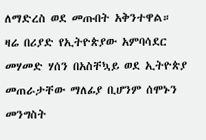ለማድረስ ወደ መጡበት አቅንተዋል።
ዛሬ በሪያድ የኢትዮጵያው አምባሳደር መሃመድ ሃሰን በአስቸኳይ ወደ ኢትዮጵያ መጠራታቸው ማለፊያ ቢሆንም ሰሞኑን መንግስት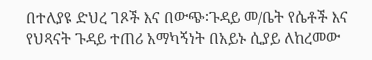በተለያዩ ድህረ ገጾች እና በውጭ፡ጉዳይ መ/ቤት የሴቶች እና የህጻናት ጉዳይ ተጠሪ አማካኝነት በአይኑ ሲያይ ለከረመው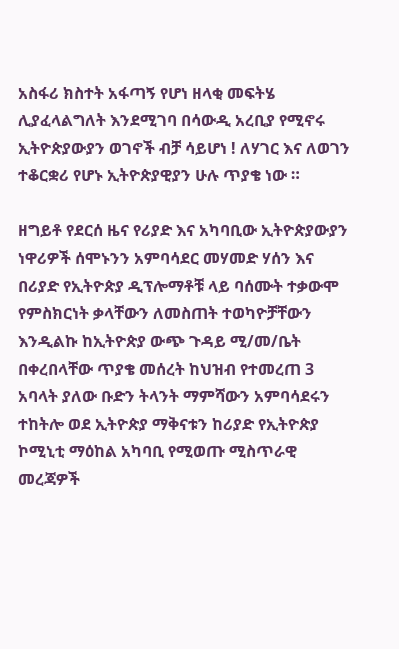አስፋሪ ክስተት አፋጣኝ የሆነ ዘላቂ መፍትሄ ሊያፈላልግለት እንደሚገባ በሳውዲ አረቢያ የሚኖሩ ኢትዮጵያውያን ወገኖች ብቻ ሳይሆነ ! ለሃገር እና ለወገን ተቆርቋሪ የሆኑ ኢትዮጵያዊያን ሁሉ ጥያቄ ነው ።

ዘግይቶ የደርሰ ዜና የሪያድ እና አካባቢው ኢትዮጵያውያን ነዋሪዎች ሰሞኑንን አምባሳደር መሃመድ ሃሰን እና በሪያድ የኢትዮጵያ ዲፕሎማቶቹ ላይ ባሰሙት ተቃውሞ የምስክርነት ቃላቸውን ለመስጠት ተወካዮቻቸውን እንዲልኩ ከኢትዮጵያ ውጭ ጉዳይ ሚ/መ/ቤት በቀረበላቸው ጥያቄ መሰረት ከህዝብ የተመረጠ 3 አባላት ያለው ቡድን ትላንት ማምሻውን አምባሳደሩን ተከትሎ ወደ ኢትዮጵያ ማቅናቱን ከሪያድ የኢትዮጵያ ኮሚኒቲ ማዕከል አካባቢ የሚወጡ ሚስጥራዊ መረጃዎች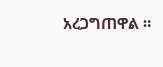አረጋግጠዋል ።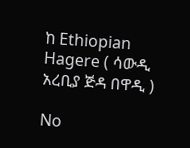ከ Ethiopian Hagere ( ሳውዲ አረቢያ ጅዳ በዋዲ )

No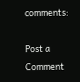comments:

Post a Comment